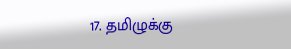17. தமிழுக்கு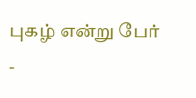புகழ் என்று பேர் -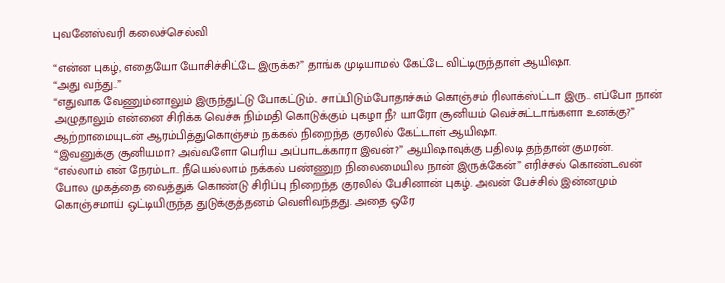புவனேஸ்வரி கலைச்செல்வி

“என்ன புகழ், எதையோ யோசிச்சிட்டே இருக்க?” தாங்க முடியாமல் கேட்டே விட்டிருந்தாள் ஆயிஷா.
“அது வந்து..”
“எதுவாக வேணும்னாலும் இருந்துட்டு போகட்டும்.. சாப்பிடும்போதாச்சும் கொஞ்சம் ரிலாக்ஸ்ட்டா இரு.. எப்போ நான் அழுதாலும் என்னை சிரிக்க வெச்சு நிம்மதி கொடுக்கும் புகழா நீ? யாரோ சூனியம் வெச்சுட்டாங்களா உனக்கு?” ஆற்றாமையுடன் ஆரம்பித்துகொஞ்சம் நக்கல் நிறைந்த குரலில் கேட்டாள் ஆயிஷா.
“இவனுக்கு சூனியமா? அவ்வளோ பெரிய அப்பாடக்காரா இவன்?” ஆயிஷாவுக்கு பதிலடி தந்தான் குமரன்.
“எல்லாம் என் நேரம்டா.. நீயெல்லாம் நக்கல் பண்ணுற நிலைமையில நான் இருக்கேன்” எரிச்சல் கொண்டவன் போல முகத்தை வைத்துக் கொண்டு சிரிப்பு நிறைந்த குரலில் பேசினான் புகழ். அவன் பேச்சில் இன்னமும் கொஞ்சமாய் ஒட்டியிருந்த துடுக்குத்தனம் வெளிவந்தது. அதை ஒரே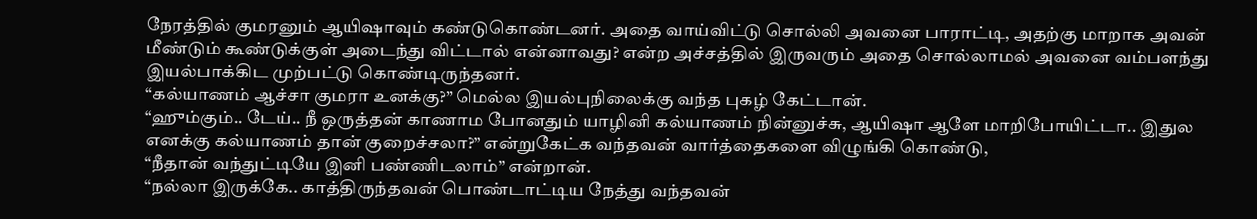நேரத்தில் குமரனும் ஆயிஷாவும் கண்டுகொண்டனர். அதை வாய்விட்டு சொல்லி அவனை பாராட்டி, அதற்கு மாறாக அவன் மீண்டும் கூண்டுக்குள் அடைந்து விட்டால் என்னாவது? என்ற அச்சத்தில் இருவரும் அதை சொல்லாமல் அவனை வம்பளந்து இயல்பாக்கிட முற்பட்டு கொண்டிருந்தனர்.
“கல்யாணம் ஆச்சா குமரா உனக்கு?” மெல்ல இயல்புநிலைக்கு வந்த புகழ் கேட்டான்.
“ஹும்கும்.. டேய்.. நீ ஒருத்தன் காணாம போனதும் யாழினி கல்யாணம் நின்னுச்சு, ஆயிஷா ஆளே மாறிபோயிட்டா.. இதுல எனக்கு கல்யாணம் தான் குறைச்சலா?” என்றுகேட்க வந்தவன் வார்த்தைகளை விழுங்கி கொண்டு,
“நீதான் வந்துட்டியே இனி பண்ணிடலாம்” என்றான்.
“நல்லா இருக்கே.. காத்திருந்தவன் பொண்டாட்டிய நேத்து வந்தவன்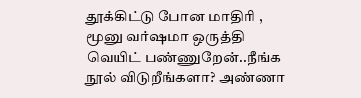தூக்கிட்டு போன மாதிரி , மூனு வர்ஷமா ஒருத்தி வெயிட் பண்ணுறேன்..நீங்க நூல் விடுறீங்களா? அண்ணா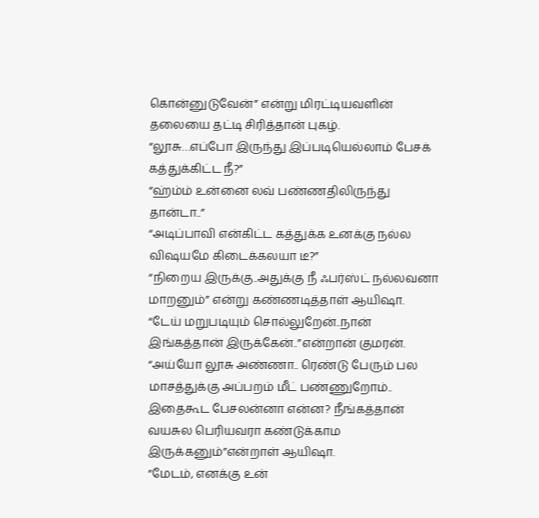கொன்னுடுவேன்” என்று மிரட்டியவளின் தலையை தட்டி சிரித்தான் புகழ்.
“லூசு…எப்போ இருந்து இப்படியெல்லாம் பேசக் கத்துக்கிட்ட நீ?”
“ஹ்ம்ம் உன்னை லவ் பண்ணதிலிருந்து தான்டா..”
“அடிப்பாவி என்கிட்ட கத்துக்க உனக்கு நல்ல விஷயமே கிடைக்கலயா டீ?”
“நிறைய இருக்கு..அதுக்கு நீ ஃபர்ஸ்ட் நல்லவனா மாறனும்” என்று கண்ணடித்தாள் ஆயிஷா.
“டேய் மறுபடியும் சொல்லுறேன்..நான் இங்கத்தான் இருக்கேன்..”என்றான் குமரன்.
“அய்யோ லூசு அண்ணா.. ரெண்டு பேரும் பல மாசத்துக்கு அப்பறம் மீட் பண்ணுறோம்.. இதைகூட பேசலன்னா என்ன? நீங்கத்தான் வயசுல பெரியவரா கண்டுக்காம இருக்கனும்”என்றாள் ஆயிஷா.
“மேடம், எனக்கு உன்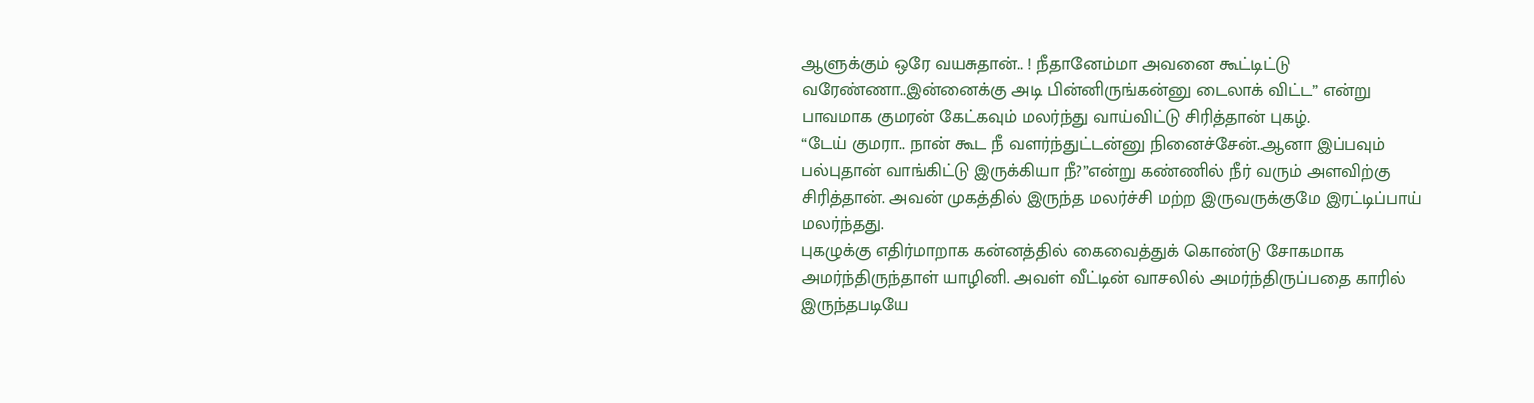ஆளுக்கும் ஒரே வயசுதான்.. ! நீதானேம்மா அவனை கூட்டிட்டு வரேண்ணா..இன்னைக்கு அடி பின்னிருங்கன்னு டைலாக் விட்ட” என்று பாவமாக குமரன் கேட்கவும் மலர்ந்து வாய்விட்டு சிரித்தான் புகழ்.
“டேய் குமரா.. நான் கூட நீ வளர்ந்துட்டன்னு நினைச்சேன்..ஆனா இப்பவும் பல்புதான் வாங்கிட்டு இருக்கியா நீ?”என்று கண்ணில் நீர் வரும் அளவிற்கு சிரித்தான். அவன் முகத்தில் இருந்த மலர்ச்சி மற்ற இருவருக்குமே இரட்டிப்பாய் மலர்ந்தது.
புகழுக்கு எதிர்மாறாக கன்னத்தில் கைவைத்துக் கொண்டு சோகமாக அமர்ந்திருந்தாள் யாழினி. அவள் வீட்டின் வாசலில் அமர்ந்திருப்பதை காரில் இருந்தபடியே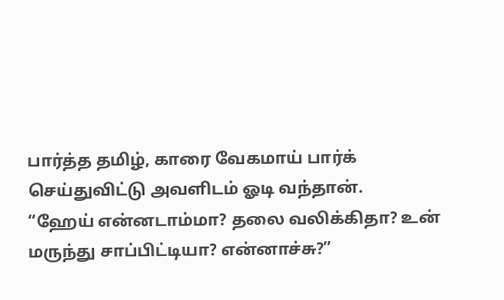பார்த்த தமிழ், காரை வேகமாய் பார்க் செய்துவிட்டு அவளிடம் ஓடி வந்தான்.
“ஹேய் என்னடாம்மா? தலை வலிக்கிதா? உன் மருந்து சாப்பிட்டியா? என்னாச்சு?”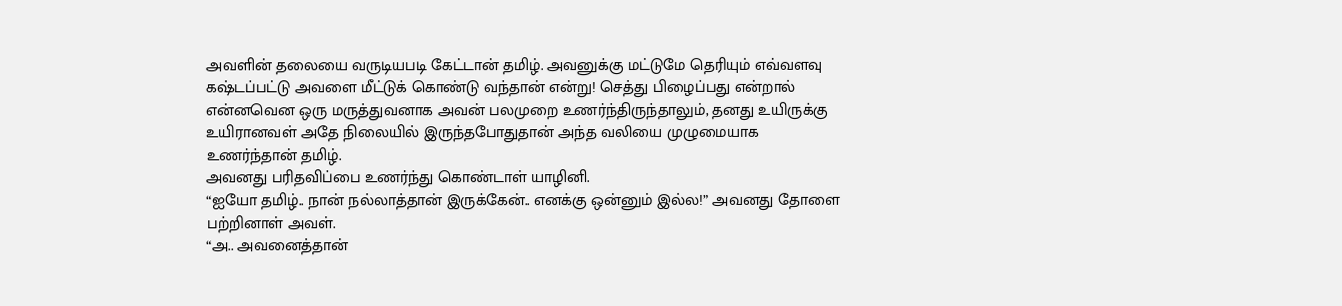அவளின் தலையை வருடியபடி கேட்டான் தமிழ். அவனுக்கு மட்டுமே தெரியும் எவ்வளவு கஷ்டப்பட்டு அவளை மீட்டுக் கொண்டு வந்தான் என்று! செத்து பிழைப்பது என்றால் என்னவென ஒரு மருத்துவனாக அவன் பலமுறை உணர்ந்திருந்தாலும், தனது உயிருக்கு உயிரானவள் அதே நிலையில் இருந்தபோதுதான் அந்த வலியை முழுமையாக உணர்ந்தான் தமிழ்.
அவனது பரிதவிப்பை உணர்ந்து கொண்டாள் யாழினி.
“ஐயோ தமிழ்.. நான் நல்லாத்தான் இருக்கேன்.. எனக்கு ஒன்னும் இல்ல!” அவனது தோளை பற்றினாள் அவள்.
“அ.. அவனைத்தான்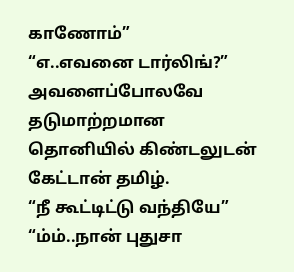காணோம்”
“எ..எவனை டார்லிங்?” அவளைப்போலவே தடுமாற்றமான தொனியில் கிண்டலுடன் கேட்டான் தமிழ்.
“நீ கூட்டிட்டு வந்தியே”
“ம்ம்..நான் புதுசா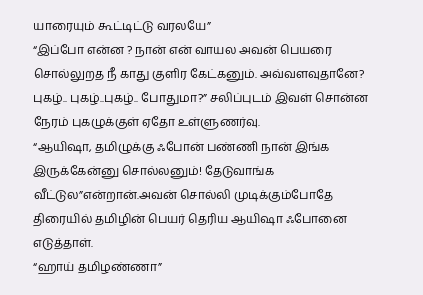யாரையும் கூட்டிட்டு வரலயே”
“இப்போ என்ன ? நான் என் வாயல அவன் பெயரை சொல்லுறத நீ காது குளிர கேட்கனும். அவ்வளவுதானே? புகழ்.. புகழ்..புகழ்.. போதுமா?” சலிப்புடம் இவள் சொன்ன நேரம் புகழுக்குள் ஏதோ உள்ளுணர்வு.
“ஆயிஷா, தமிழுக்கு ஃபோன் பண்ணி நான் இங்க இருக்கேன்னு சொல்லனும்! தேடுவாங்க வீட்டுல”என்றான்.அவன் சொல்லி முடிக்கும்போதே திரையில் தமிழின் பெயர் தெரிய ஆயிஷா ஃபோனை எடுத்தாள்.
“ஹாய் தமிழண்ணா”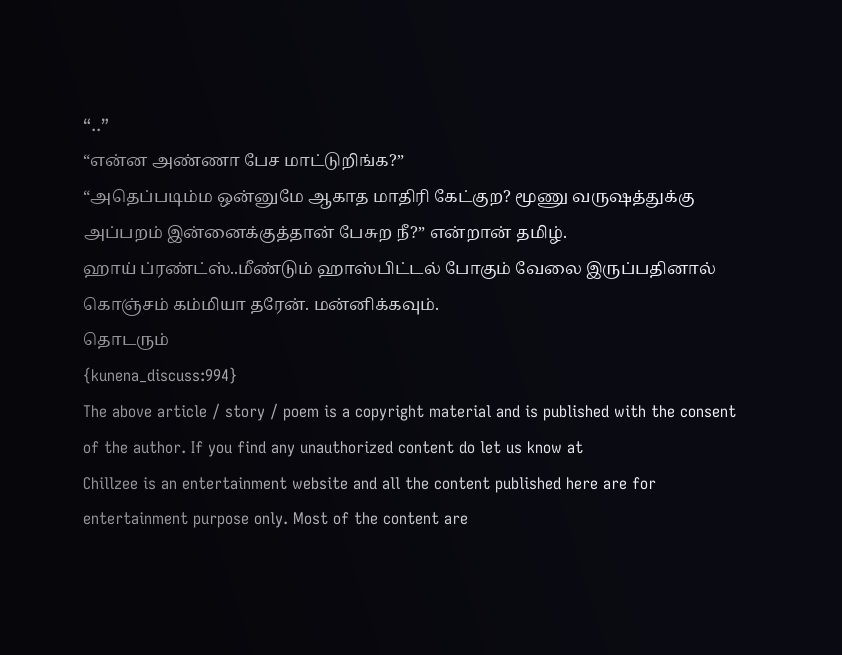“..”
“என்ன அண்ணா பேச மாட்டுறிங்க?”
“அதெப்படிம்ம ஒன்னுமே ஆகாத மாதிரி கேட்குற? மூணு வருஷத்துக்கு அப்பறம் இன்னைக்குத்தான் பேசுற நீ?” என்றான் தமிழ்.
ஹாய் ப்ரண்ட்ஸ்..மீண்டும் ஹாஸ்பிட்டல் போகும் வேலை இருப்பதினால் கொஞ்சம் கம்மியா தரேன். மன்னிக்கவும்.
தொடரும்
{kunena_discuss:994}
The above article / story / poem is a copyright material and is published with the consent of the author. If you find any unauthorized content do let us know at
Chillzee is an entertainment website and all the content published here are for entertainment purpose only. Most of the content are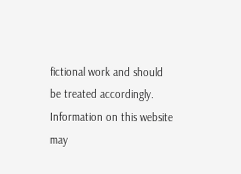fictional work and should be treated accordingly. Information on this website may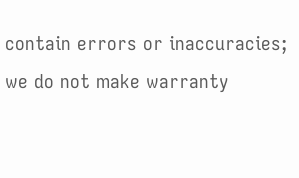contain errors or inaccuracies; we do not make warranty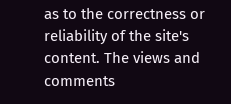as to the correctness or reliability of the site's content. The views and comments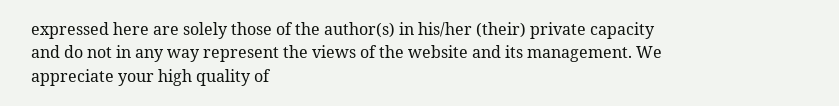expressed here are solely those of the author(s) in his/her (their) private capacity and do not in any way represent the views of the website and its management. We appreciate your high quality of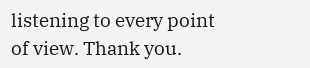listening to every point of view. Thank you.